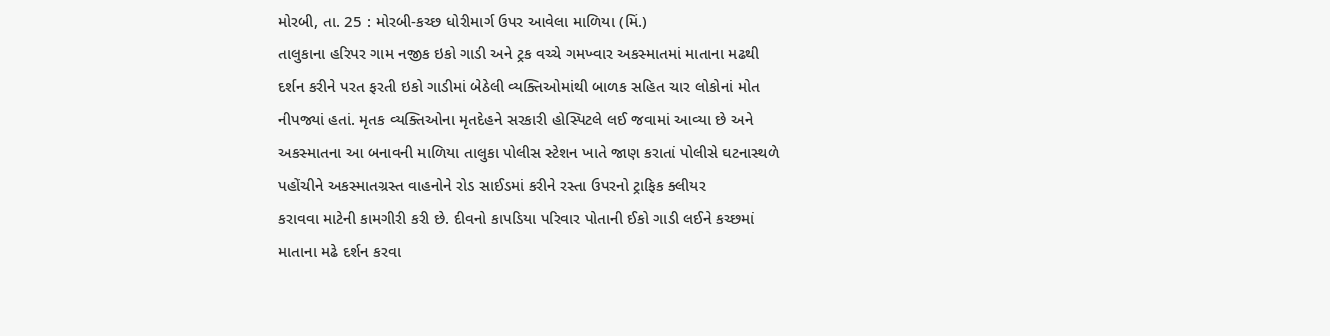મોરબી, તા. 25 : મોરબી-કચ્છ ધોરીમાર્ગ ઉપર આવેલા માળિયા (મિં.)
તાલુકાના હરિપર ગામ નજીક ઇકો ગાડી અને ટ્રક વચ્ચે ગમખ્વાર અકસ્માતમાં માતાના મઢથી
દર્શન કરીને પરત ફરતી ઇકો ગાડીમાં બેઠેલી વ્યક્તિઓમાંથી બાળક સહિત ચાર લોકોનાં મોત
નીપજ્યાં હતાં. મૃતક વ્યક્તિઓના મૃતદેહને સરકારી હોસ્પિટલે લઈ જવામાં આવ્યા છે અને
અકસ્માતના આ બનાવની માળિયા તાલુકા પોલીસ સ્ટેશન ખાતે જાણ કરાતાં પોલીસે ઘટનાસ્થળે
પહોંચીને અકસ્માતગ્રસ્ત વાહનોને રોડ સાઈડમાં કરીને રસ્તા ઉપરનો ટ્રાફિક ક્લીયર
કરાવવા માટેની કામગીરી કરી છે. દીવનો કાપડિયા પરિવાર પોતાની ઈકો ગાડી લઈને કચ્છમાં
માતાના મઢે દર્શન કરવા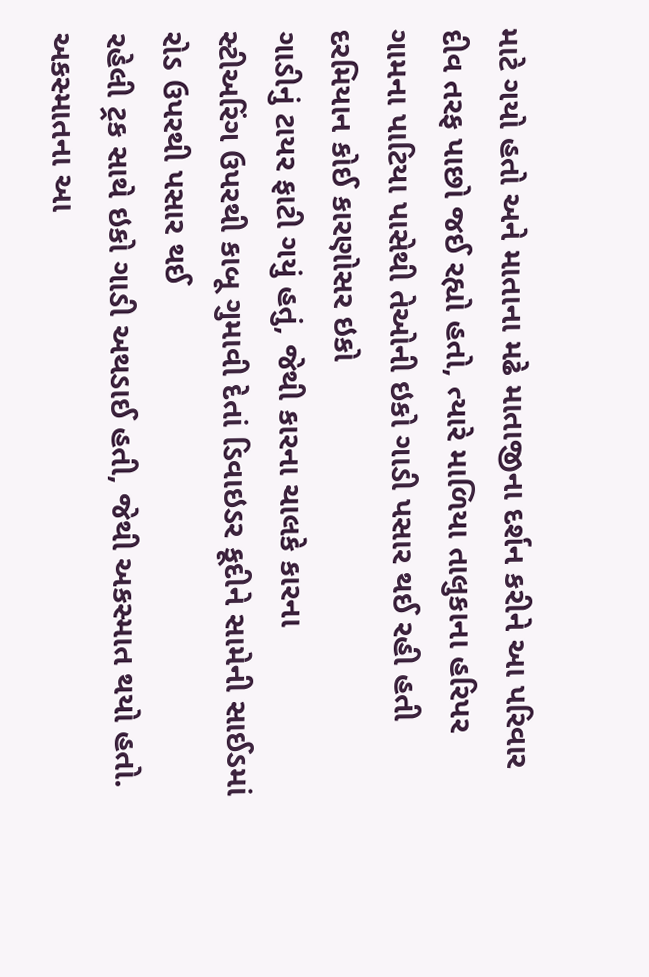માટે ગયો હતો અને માતાના મઢે માતાજીના દર્શન કરીને આ પરિવાર
દીવ તરફ પાછો જઈ રહ્યો હતો, ત્યારે માળિયા તાલુકાના હરિપર
ગામના પાટિયા પાસેથી તેઓની ઇકો ગાડી પસાર થઈ રહી હતી દરમિયાન કોઈ કારણોસર ઇકો
ગાડીનું ટાયર ફાટી ગયું હતું, જેથી કારના ચાલકે કારના
સ્ટીઅરિંગ ઉપરથી કાબૂ ગુમાવી દેતાં ડિવાઇડર કૂદીને સામેની સાઈડમાં રોડ ઉપરથી પસાર થઈ
રહેલી ટ્રક સાથે ઇકો ગાડી અથડાઈ હતી, જેથી અકસ્માત થયો હતો.
અકસ્માતના આ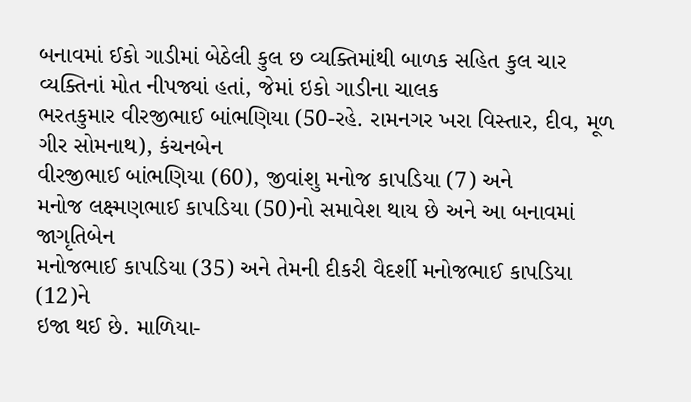બનાવમાં ઈકો ગાડીમાં બેઠેલી કુલ છ વ્યક્તિમાંથી બાળક સહિત કુલ ચાર
વ્યક્તિનાં મોત નીપજ્યાં હતાં, જેમાં ઇકો ગાડીના ચાલક
ભરતકુમાર વીરજીભાઈ બાંભણિયા (50-રહે. રામનગર ખરા વિસ્તાર, દીવ, મૂળ ગીર સોમનાથ), કંચનબેન
વીરજીભાઈ બાંભણિયા (60), જીવાંશુ મનોજ કાપડિયા (7) અને
મનોજ લક્ષ્મણભાઈ કાપડિયા (50)નો સમાવેશ થાય છે અને આ બનાવમાં જાગૃતિબેન
મનોજભાઈ કાપડિયા (35) અને તેમની દીકરી વૈદર્શી મનોજભાઈ કાપડિયા (12)ને
ઇજા થઈ છે. માળિયા-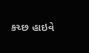કચ્છ હાઇવે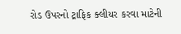રોડ ઉપરનો ટ્રાફિક ક્લીયર કરવા માટેની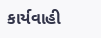કાર્યવાહી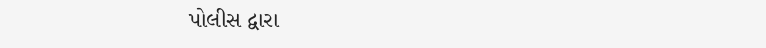પોલીસ દ્વારા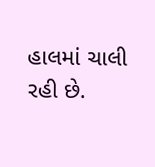હાલમાં ચાલી રહી છે.